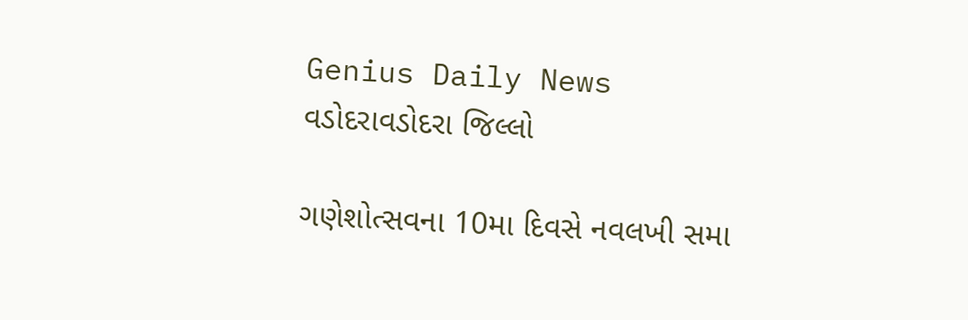Genius Daily News
વડોદરાવડોદરા જિલ્લો

ગણેશોત્સવના 10મા દિવસે નવલખી સમા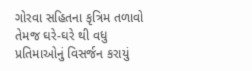ગોરવા સહિતના કૃત્રિમ તળાવો તેમજ ઘરે-ઘરે થી વધુ પ્રતિમાઓનું વિસર્જન કરાયું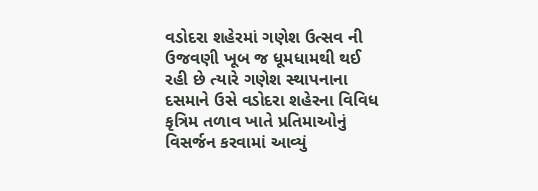વડોદરા શહેરમાં ગણેશ ઉત્સવ ની ઉજવણી ખૂબ જ ધૂમધામથી થઈ રહી છે ત્યારે ગણેશ સ્થાપનાના દસમાને ઉસે વડોદરા શહેરના વિવિધ કૃત્રિમ તળાવ ખાતે પ્રતિમાઓનું વિસર્જન કરવામાં આવ્યું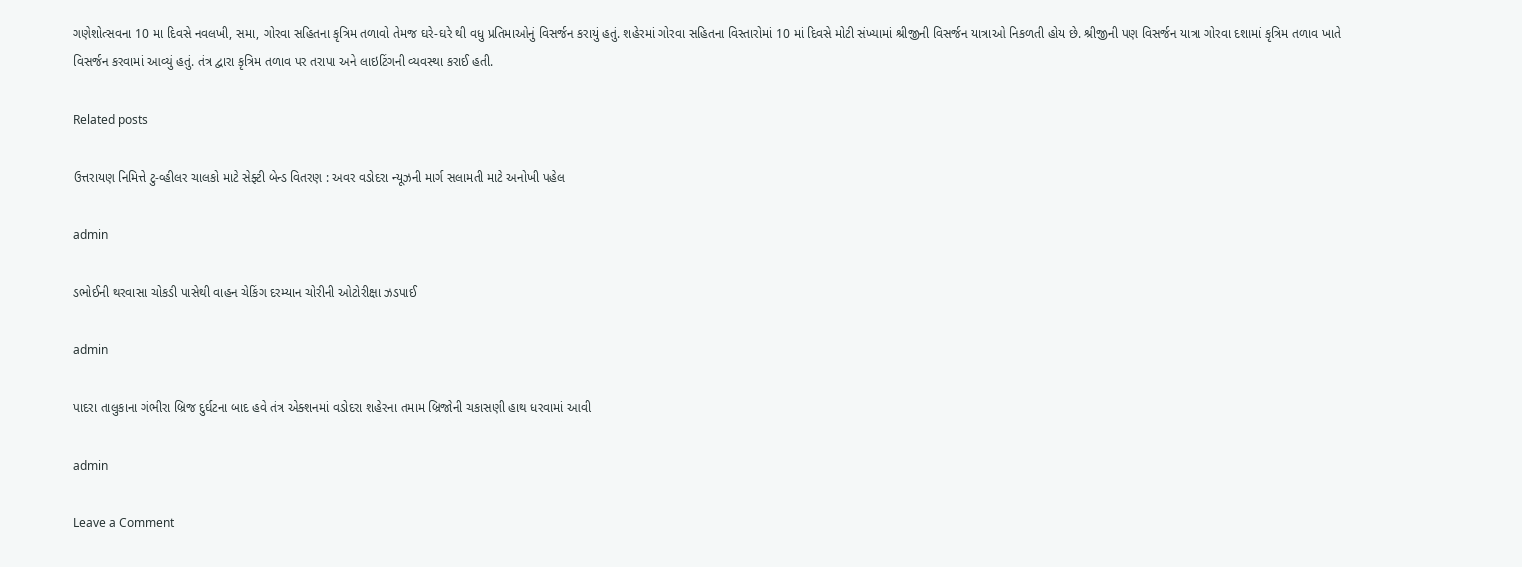ગણેશોત્સવના 10 મા દિવસે નવલખી, સમા, ગોરવા સહિતના કૃત્રિમ તળાવો તેમજ ઘરે-ઘરે થી વધુ પ્રતિમાઓનું વિસર્જન કરાયું હતું. શહેરમાં ગોરવા સહિતના વિસ્તારોમાં 10 માં દિવસે મોટી સંખ્યામાં શ્રીજીની વિસર્જન યાત્રાઓ નિકળતી હોય છે. શ્રીજીની પણ વિસર્જન યાત્રા ગોરવા દશામાં કૃત્રિમ તળાવ ખાતે વિસર્જન કરવામાં આવ્યું હતું. તંત્ર દ્વારા કૃત્રિમ તળાવ પર તરાપા અને લાઇટિંગની વ્યવસ્થા કરાઈ હતી.

Related posts

ઉત્તરાયણ નિમિત્તે ટુ-વ્હીલર ચાલકો માટે સેફ્ટી બેન્ડ વિતરણ : અવર વડોદરા ન્યૂઝની માર્ગ સલામતી માટે અનોખી પહેલ

admin

ડભોઈની થરવાસા ચોકડી પાસેથી વાહન ચેકિંગ દરમ્યાન ચોરીની ઓટોરીક્ષા ઝડપાઈ

admin

પાદરા તાલુકાના ગંભીરા બ્રિજ દુર્ઘટના બાદ હવે તંત્ર એક્શનમાં વડોદરા શહેરના તમામ બ્રિજોની ચકાસણી હાથ ધરવામાં આવી

admin

Leave a Comment